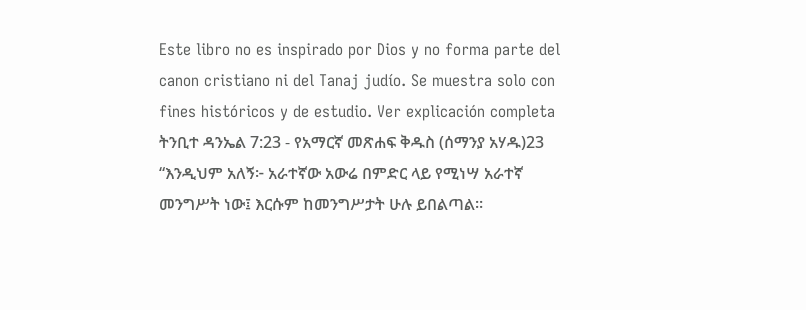Este libro no es inspirado por Dios y no forma parte del canon cristiano ni del Tanaj judío. Se muestra solo con fines históricos y de estudio. Ver explicación completa ትንቢተ ዳንኤል 7:23 - የአማርኛ መጽሐፍ ቅዱስ (ሰማንያ አሃዱ)23 “እንዲህም አለኝ፦ አራተኛው አውሬ በምድር ላይ የሚነሣ አራተኛ መንግሥት ነው፤ እርሱም ከመንግሥታት ሁሉ ይበልጣል።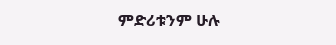ምድሪቱንም ሁሉ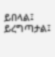ይበላል፤ ይረግጣታል፤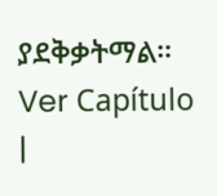ያደቅቃትማል። Ver Capítulo |